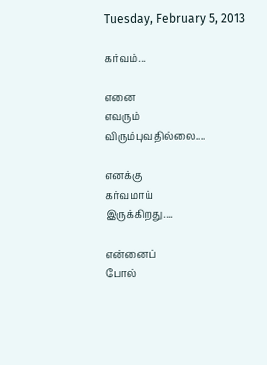Tuesday, February 5, 2013

கர்வம்...

எனை
எவரும்
விரும்புவதில்லை....

எனக்கு
கர்வமாய்
இருக்கிறது....

என்னைப்
போல்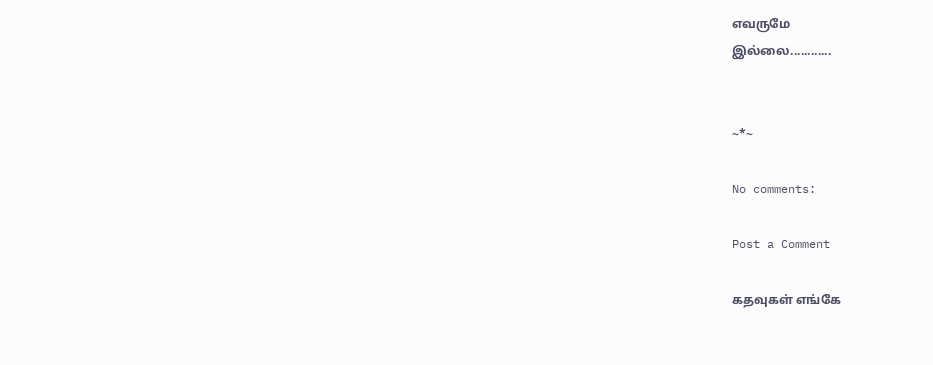எவருமே
இல்லை............


~*~

No comments:

Post a Comment

கதவுகள் எங்கே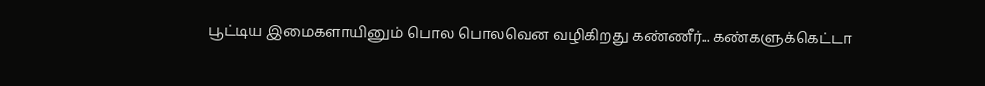பூட்டிய இமைகளாயினும் பொல பொலவென வழிகிறது கண்ணீர்... கண்களுக்கெட்டா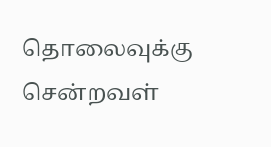தொலைவுக்கு சென்றவள்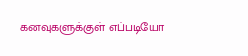கனவுகளுக்குள் எப்படியோ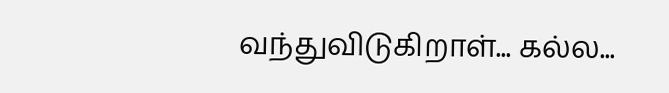வந்துவிடுகிறாள்... கல்ல...